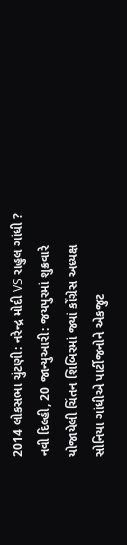2014 લોકસભા ચુંટણી: નરેન્દ્ર મોદી VS રાહુલ ગાંધી ?
નવી દિલ્હી, 20 જાન્યુઆરી: જયપુરમાં શુક્રવારે યોજાયેલી ચિંતન શિબિરમાં જ્યાં કોંગ્રેસ અધ્યક્ષ સોનિયા ગાંધીએ પાર્ટીજનોને એકજુટ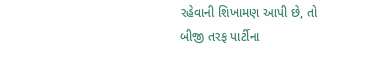રહેવાની શિખામણ આપી છે, તો બીજી તરફ પાર્ટીના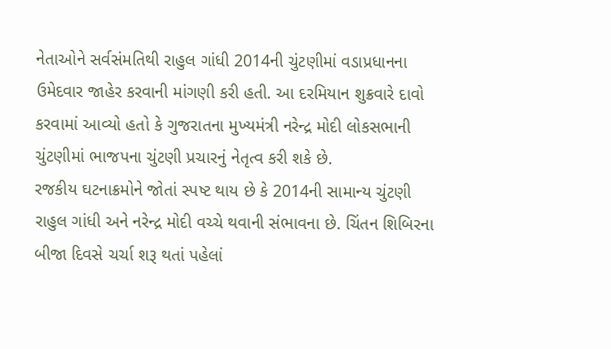નેતાઓને સર્વસંમતિથી રાહુલ ગાંધી 2014ની ચુંટણીમાં વડાપ્રધાનના ઉમેદવાર જાહેર કરવાની માંગણી કરી હતી. આ દરમિયાન શુક્રવારે દાવો કરવામાં આવ્યો હતો કે ગુજરાતના મુખ્યમંત્રી નરેન્દ્ર મોદી લોકસભાની ચુંટણીમાં ભાજપના ચુંટણી પ્રચારનું નેતૃત્વ કરી શકે છે.
રજકીય ઘટનાક્રમોને જોતાં સ્પષ્ટ થાય છે કે 2014ની સામાન્ય ચુંટણી રાહુલ ગાંધી અને નરેન્દ્ર મોદી વચ્ચે થવાની સંભાવના છે. ચિંતન શિબિરના બીજા દિવસે ચર્ચા શરૂ થતાં પહેલાં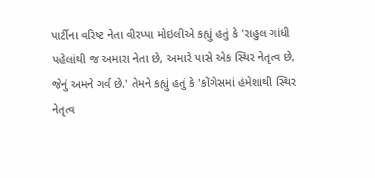પાર્ટીના વરિષ્ટ નેતા વીરપ્પા મોઇલીએ કહ્યું હતું કે 'રાહુલ ગાંધી પહેલાંથી જ અમારા નેતા છે, અમારે પાસે એક સ્થિર નેતૃત્વ છે, જેનું અમને ગર્વ છે.' તેમને કહ્યું હતું કે 'કોંગેસમાં હંમેશાથી સ્થિર નેતૃત્વ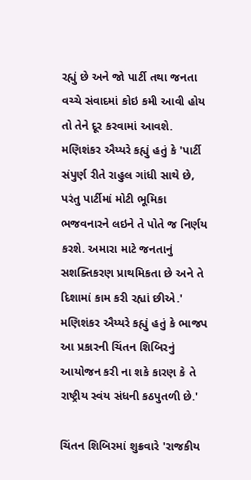રહ્યું છે અને જો પાર્ટી તથા જનતા વચ્ચે સંવાદમાં કોઇ કમી આવી હોય તો તેને દૂર કરવામાં આવશે.
મણિશંકર ઐય્યરે કહ્યું હતું કે 'પાર્ટી સંપુર્ણ રીતે રાહુલ ગાંધી સાથે છે, પરંતુ પાર્ટીમાં મોટી ભૂમિકા ભજવનારને લઇને તે પોતે જ નિર્ણય કરશે. અમારા માટે જનતાનું સશક્તિકરણ પ્રાથમિકતા છે અને તે દિશામાં કામ કરી રહ્યાં છીએ.' મણિશંકર ઐય્યરે કહ્યું હતું કે ભાજપ આ પ્રકારની ચિંતન શિબિરનું આયોજન કરી ના શકે કારણ કે તે રાષ્ટ્રીય સ્વંય સંધની કઠપુતળી છે.'

ચિંતન શિબિરમાં શુક્રવારે 'રાજકીય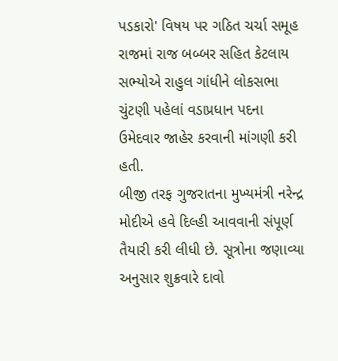પડકારો' વિષય પર ગઠિત ચર્ચા સમૂહ રાજમાં રાજ બબ્બર સહિત કેટલાય સભ્યોએ રાહુલ ગાંધીને લોકસભા ચુંટણી પહેલાં વડાપ્રધાન પદના ઉમેદવાર જાહેર કરવાની માંગણી કરી હતી.
બીજી તરફ ગુજરાતના મુખ્યમંત્રી નરેન્દ્ર મોદીએ હવે દિલ્હી આવવાની સંપૂર્ણ તૈયારી કરી લીધી છે. સૂત્રોના જણાવ્યા અનુસાર શુક્રવારે દાવો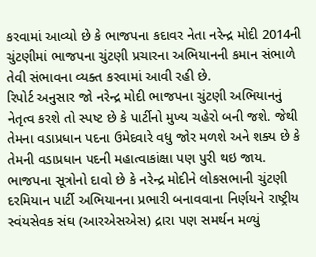કરવામાં આવ્યો છે કે ભાજપના કદાવર નેતા નરેન્દ્ર મોદી 2014ની ચુંટણીમાં ભાજપના ચુંટણી પ્રચારના અભિયાનની કમાન સંભાળે તેવી સંભાવના વ્યક્ત કરવામાં આવી રહી છે.
રિપોર્ટ અનુસાર જો નરેન્દ્ર મોદી ભાજપના ચુંટણી અભિયાનનું નેતૃત્વ કરશે તો સ્પષ્ટ છે કે પાર્ટીનો મુખ્ય ચહેરો બની જશે. જેથી તેમના વડાપ્રધાન પદના ઉમેદવારે વધુ જોર મળશે અને શક્ય છે કે તેમની વડાપ્રધાન પદની મહાત્વાકાંક્ષા પણ પુરી થઇ જાય.
ભાજપના સૂત્રોનો દાવો છે કે નરેન્દ્ર મોદીને લોકસભાની ચુંટણી દરમિયાન પાર્ટી અભિયાનના પ્રભારી બનાવવાના નિર્ણયને રાષ્ટ્રીય સ્વંયસેવક સંઘ (આરએસએસ) દ્રારા પણ સમર્થન મળ્યું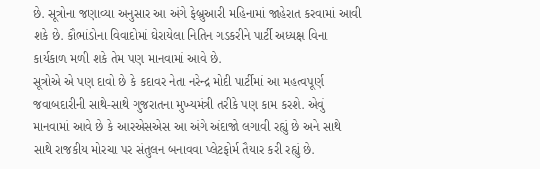છે. સૂત્રોના જણાવ્યા અનુસાર આ અંગે ફેબ્રુઆરી મહિનામાં જાહેરાત કરવામાં આવી શકે છે. કૌભાંડોના વિવાદોમાં ઘેરાયેલા નિતિન ગડકરીને પાર્ટી અધ્યક્ષ વિના કાર્યકાળ મળી શકે તેમ પણ માનવામાં આવે છે.
સૂત્રોએ એ પણ દાવો છે કે કદાવર નેતા નરેન્દ્ર મોદી પાર્ટીમાં આ મહત્વપૂર્ણ જવાબદારીની સાથે-સાથે ગુજરાતના મુખ્યમંત્રી તરીકે પણ કામ કરશે. એવું માનવામાં આવે છે કે આરએસએસ આ અંગે અંદાજો લગાવી રહ્યું છે અને સાથે સાથે રાજકીય મોરચા પર સંતુલન બનાવવા પ્લેટફોર્મ તૈયાર કરી રહ્યું છે.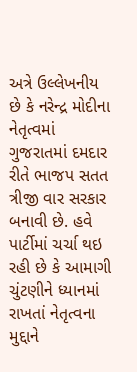અત્રે ઉલ્લેખનીય છે કે નરેન્દ્ર મોદીના નેતૃત્વમાં ગુજરાતમાં દમદાર રીતે ભાજપ સતત ત્રીજી વાર સરકાર બનાવી છે. હવે પાર્ટીમાં ચર્ચા થઇ રહી છે કે આમાગી ચુંટણીને ધ્યાનમાં રાખતાં નેતૃત્વના મુદ્દાને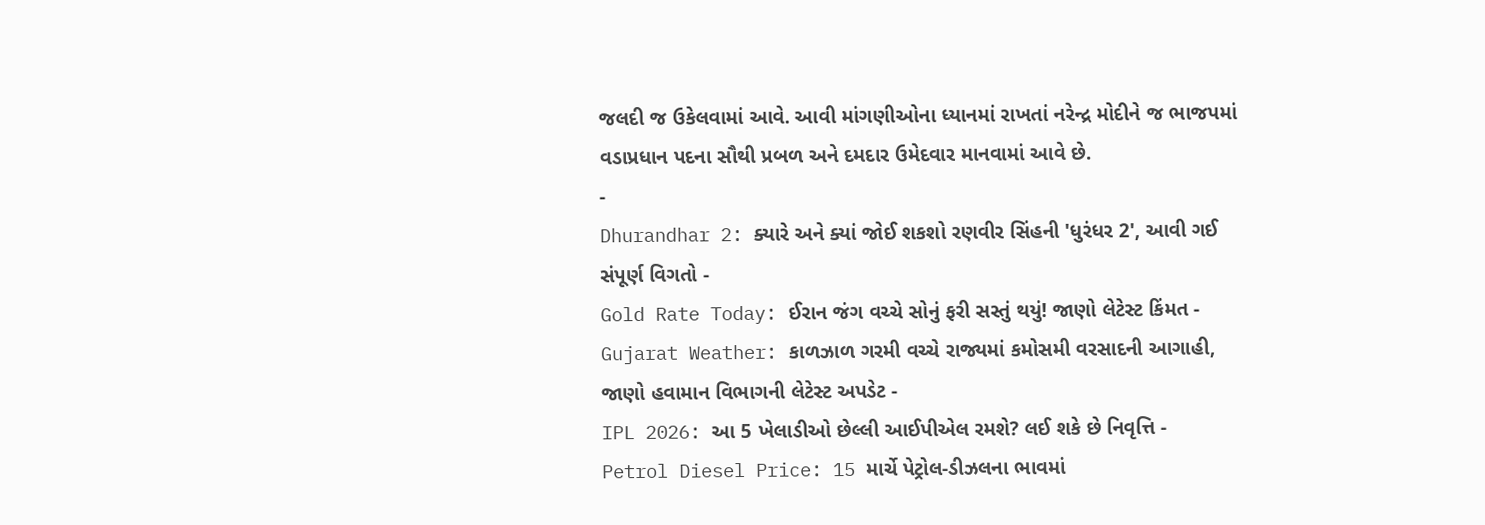જલદી જ ઉકેલવામાં આવે. આવી માંગણીઓના ધ્યાનમાં રાખતાં નરેન્દ્ર મોદીને જ ભાજપમાં વડાપ્રધાન પદના સૌથી પ્રબળ અને દમદાર ઉમેદવાર માનવામાં આવે છે.
-
Dhurandhar 2: ક્યારે અને ક્યાં જોઈ શકશો રણવીર સિંહની 'ધુરંધર 2', આવી ગઈ સંપૂર્ણ વિગતો -
Gold Rate Today: ઈરાન જંગ વચ્ચે સોનું ફરી સસ્તું થયું! જાણો લેટેસ્ટ કિંમત -
Gujarat Weather: કાળઝાળ ગરમી વચ્ચે રાજ્યમાં કમોસમી વરસાદની આગાહી, જાણો હવામાન વિભાગની લેટેસ્ટ અપડેટ -
IPL 2026: આ 5 ખેલાડીઓ છેલ્લી આઈપીએલ રમશે? લઈ શકે છે નિવૃત્તિ -
Petrol Diesel Price: 15 માર્ચે પેટ્રોલ-ડીઝલના ભાવમાં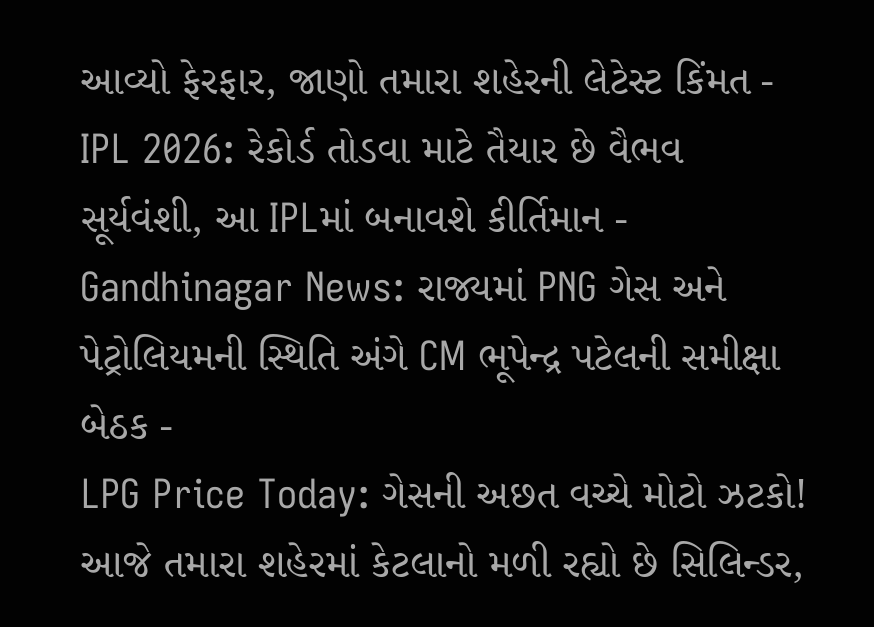આવ્યો ફેરફાર, જાણો તમારા શહેરની લેટેસ્ટ કિંમત -
IPL 2026: રેકોર્ડ તોડવા માટે તૈયાર છે વૈભવ સૂર્યવંશી, આ IPLમાં બનાવશે કીર્તિમાન -
Gandhinagar News: રાજ્યમાં PNG ગેસ અને પેટ્રોલિયમની સ્થિતિ અંગે CM ભૂપેન્દ્ર પટેલની સમીક્ષા બેઠક -
LPG Price Today: ગેસની અછત વચ્ચે મોટો ઝટકો! આજે તમારા શહેરમાં કેટલાનો મળી રહ્યો છે સિલિન્ડર,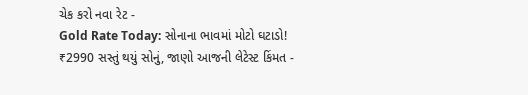ચેક કરો નવા રેટ -
Gold Rate Today: સોનાના ભાવમાં મોટો ઘટાડો! ₹2990 સસ્તું થયું સોનું, જાણો આજની લેટેસ્ટ કિંમત -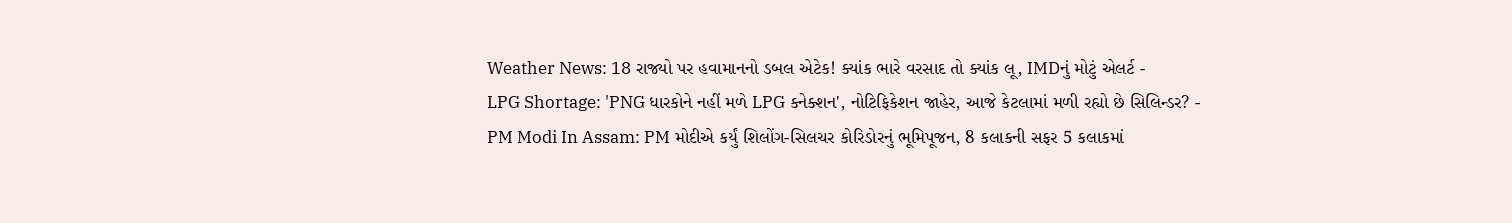Weather News: 18 રાજ્યો પર હવામાનનો ડબલ એટેક! ક્યાંક ભારે વરસાદ તો ક્યાંક લૂ, IMDનું મોટું એલર્ટ -
LPG Shortage: 'PNG ધારકોને નહીં મળે LPG કનેક્શન', નોટિફિકેશન જાહેર, આજે કેટલામાં મળી રહ્યો છે સિલિન્ડર? -
PM Modi In Assam: PM મોદીએ કર્યું શિલોંગ-સિલચર કોરિડોરનું ભૂમિપૂજન, 8 કલાકની સફર 5 કલાકમાં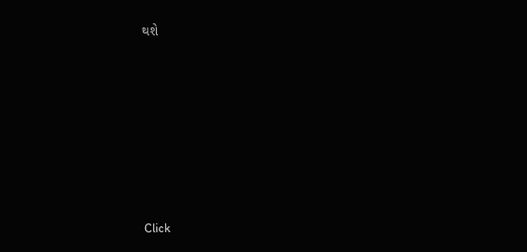થશે












Click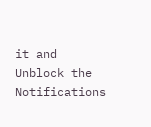it and Unblock the Notifications